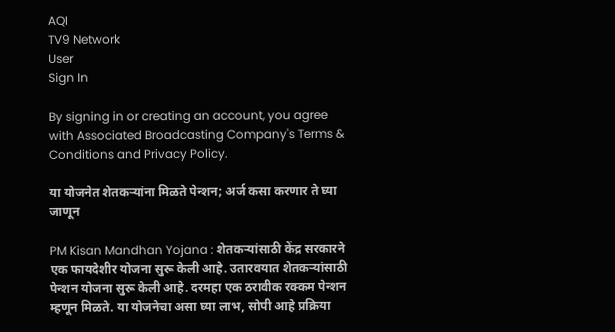AQI
TV9 Network
User
Sign In

By signing in or creating an account, you agree with Associated Broadcasting Company's Terms & Conditions and Privacy Policy.

या योजनेत शेतकऱ्यांना मिळते पेन्शन; अर्ज कसा करणार ते घ्या जाणून

PM Kisan Mandhan Yojana : शेतकऱ्यांसाठी केंद्र सरकारने एक फायदेशीर योजना सुरू केली आहे. उतारवयात शेतकऱ्यांसाठी पेन्शन योजना सुरू केली आहे. दरमहा एक ठरावीक रक्कम पेन्शन म्हणून मिळते. या योजनेचा असा घ्या लाभ, सोपी आहे प्रक्रिया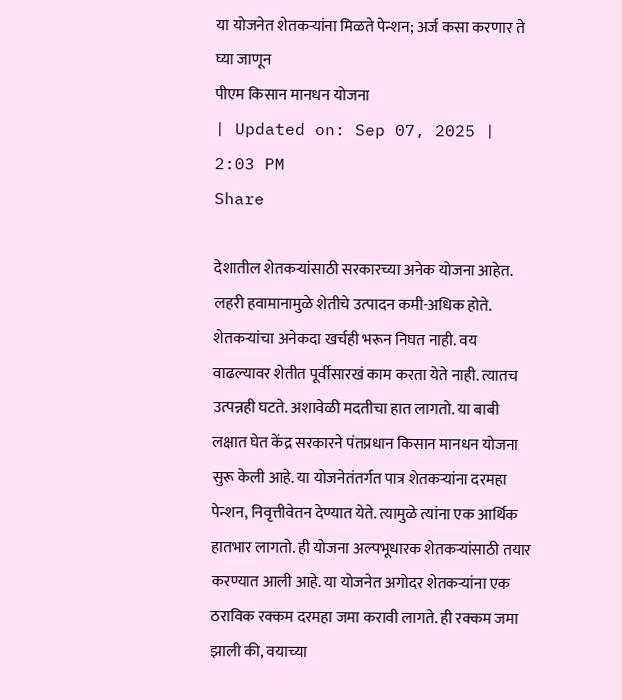या योजनेत शेतकऱ्यांना मिळते पेन्शन; अर्ज कसा करणार ते घ्या जाणून
पीएम किसान मानधन योजना
| Updated on: Sep 07, 2025 | 2:03 PM
Share

देशातील शेतकऱ्यांसाठी सरकारच्या अनेक योजना आहेत. लहरी हवामानामुळे शेतीचे उत्पादन कमी-अधिक होते. शेतकऱ्यांचा अनेकदा खर्चही भरून निघत नाही. वय वाढल्यावर शेतीत पूर्वीसारखं काम करता येते नाही. त्यातच उत्पन्नही घटते. अशावेळी मदतीचा हात लागतो. या बाबी लक्षात घेत केंद्र सरकारने पंतप्रधान किसान मानधन योजना सुरू केली आहे. या योजनेतंतर्गत पात्र शेतकऱ्यांना दरमहा पेन्शन, निवृत्तीवेतन देण्यात येते. त्यामुळे त्यांना एक आर्थिक हातभार लागतो. ही योजना अल्पभूधारक शेतकऱ्यांसाठी तयार करण्यात आली आहे. या योजनेत अगोदर शेतकऱ्यांना एक ठराविक रक्कम दरमहा जमा करावी लागते. ही रक्कम जमा झाली की, वयाच्या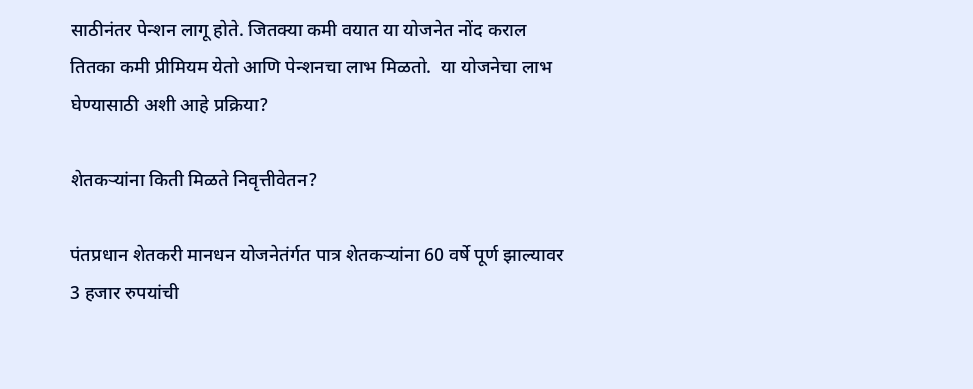साठीनंतर पेन्शन लागू होते. जितक्या कमी वयात या योजनेत नोंद कराल तितका कमी प्रीमियम येतो आणि पेन्शनचा लाभ मिळतो.  या योजनेचा लाभ घेण्यासाठी अशी आहे प्रक्रिया?

शेतकऱ्यांना किती मिळते निवृत्तीवेतन?

पंतप्रधान शेतकरी मानधन योजनेतंर्गत पात्र शेतकऱ्यांना 60 वर्षे पूर्ण झाल्यावर 3 हजार रुपयांची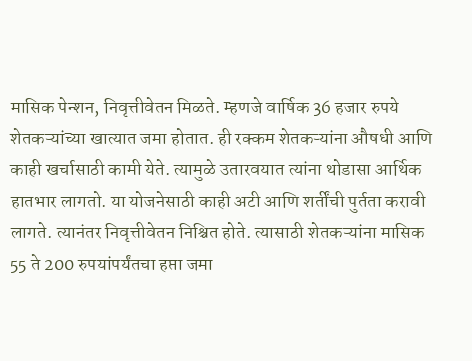मासिक पेन्शन, निवृत्तीवेतन मिळते. म्हणजे वार्षिक 36 हजार रुपये शेतकऱ्यांच्या खात्यात जमा होतात. ही रक्कम शेतकऱ्यांना औषधी आणि काही खर्चासाठी कामी येते. त्यामुळे उतारवयात त्यांना थोडासा आर्थिक हातभार लागतो. या योजनेसाठी काही अटी आणि शर्तींची पुर्तता करावी लागते. त्यानंतर निवृत्तीवेतन निश्चित होते. त्यासाठी शेतकऱ्यांना मासिक 55 ते 200 रुपयांपर्यंतचा हप्ता जमा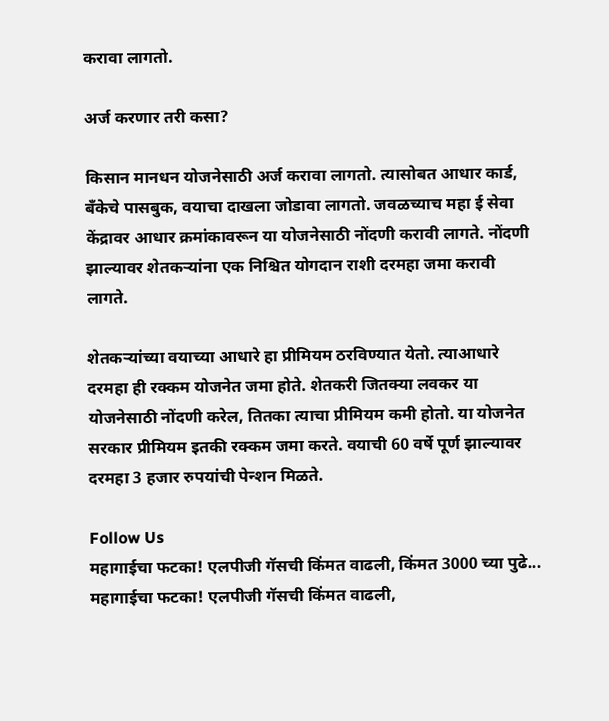करावा लागतो.

अर्ज करणार तरी कसा?

किसान मानधन योजनेसाठी अर्ज करावा लागतो. त्यासोबत आधार कार्ड, बँकेचे पासबुक, वयाचा दाखला जोडावा लागतो. जवळच्याच महा ई सेवा केंद्रावर आधार क्रमांकावरून या योजनेसाठी नोंदणी करावी लागते. नोंदणी झाल्यावर शेतकऱ्यांना एक निश्चित योगदान राशी दरमहा जमा करावी लागते.

शेतकऱ्यांच्या वयाच्या आधारे हा प्रीमियम ठरविण्यात येतो. त्याआधारे दरमहा ही रक्कम योजनेत जमा होते. शेतकरी जितक्या लवकर या योजनेसाठी नोंदणी करेल, तितका त्याचा प्रीमियम कमी होतो. या योजनेत सरकार प्रीमियम इतकी रक्कम जमा करते. वयाची 60 वर्षे पूर्ण झाल्यावर दरमहा 3 हजार रुपयांची पेन्शन मिळते.

Follow Us
महागाईचा फटका! एलपीजी गॅसची किंमत वाढली, किंमत 3000 च्या पुढे...
महागाईचा फटका! एलपीजी गॅसची किंमत वाढली,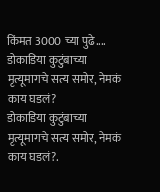किंमत 3000 च्या पुढे....
डोकाडिया कुटुंबाच्या मृत्यूमागचे सत्य समोर, नेमकं काय घडलं?
डोकाडिया कुटुंबाच्या मृत्यूमागचे सत्य समोर, नेमकं काय घडलं?.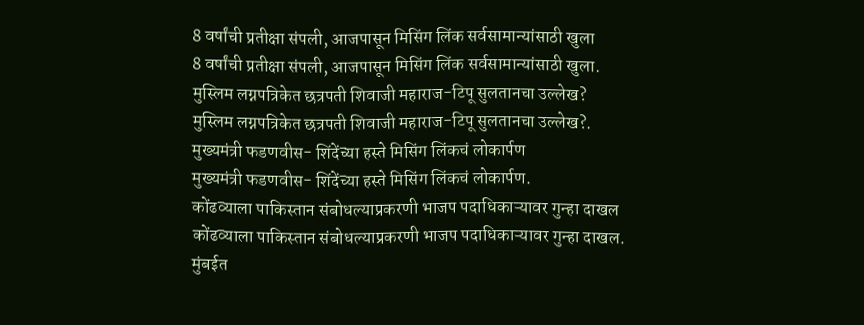8 वर्षांची प्रतीक्षा संपली, आजपासून मिसिंग लिंक सर्वसामान्यांसाठी खुला
8 वर्षांची प्रतीक्षा संपली, आजपासून मिसिंग लिंक सर्वसामान्यांसाठी खुला.
मुस्लिम लग्नपत्रिकेत छत्रपती शिवाजी महाराज-टिपू सुलतानचा उल्लेख?
मुस्लिम लग्नपत्रिकेत छत्रपती शिवाजी महाराज-टिपू सुलतानचा उल्लेख?.
मुख्यमंत्री फडणवीस- शिंदेंच्या हस्ते मिसिंग लिंकचं लोकार्पण
मुख्यमंत्री फडणवीस- शिंदेंच्या हस्ते मिसिंग लिंकचं लोकार्पण.
कोंढव्याला पाकिस्तान संबोधल्याप्रकरणी भाजप पदाधिकाऱ्यावर गुन्हा दाखल
कोंढव्याला पाकिस्तान संबोधल्याप्रकरणी भाजप पदाधिकाऱ्यावर गुन्हा दाखल.
मुंबईत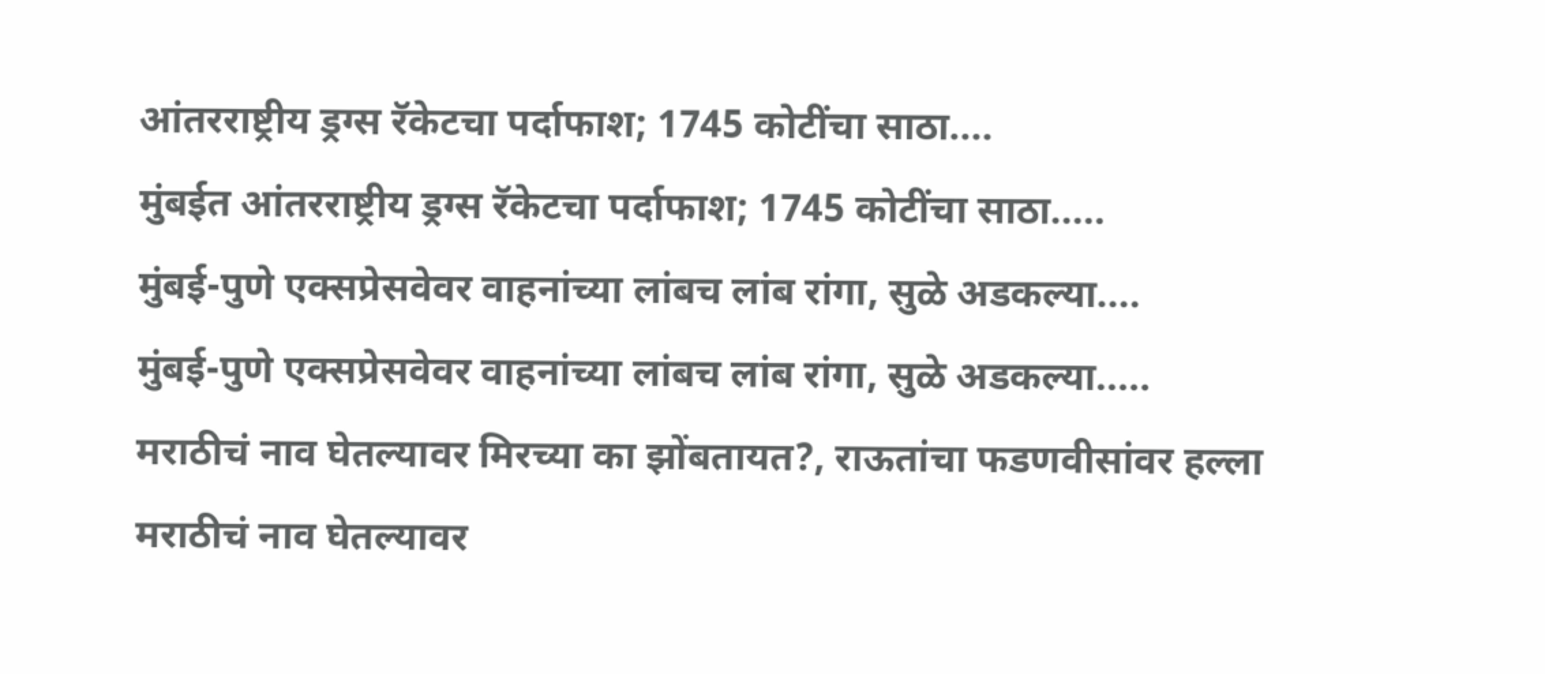आंतरराष्ट्रीय ड्रग्स रॅकेटचा पर्दाफाश; 1745 कोटींचा साठा....
मुंबईत आंतरराष्ट्रीय ड्रग्स रॅकेटचा पर्दाफाश; 1745 कोटींचा साठा.....
मुंबई-पुणे एक्सप्रेसवेवर वाहनांच्या लांबच लांब रांगा, सुळे अडकल्या....
मुंबई-पुणे एक्सप्रेसवेवर वाहनांच्या लांबच लांब रांगा, सुळे अडकल्या.....
मराठीचं नाव घेतल्यावर मिरच्या का झोंबतायत?, राऊतांचा फडणवीसांवर हल्ला
मराठीचं नाव घेतल्यावर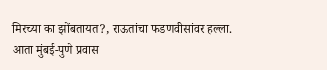मिरच्या का झोंबतायत?, राऊतांचा फडणवीसांवर हल्ला.
आता मुंबई-पुणे प्रवास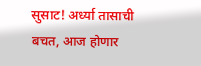सुसाट! अर्ध्या तासाची बचत, आज होणार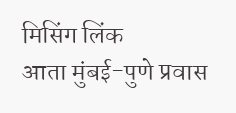मिसिंग लिंक
आता मुंबई-पुणे प्रवास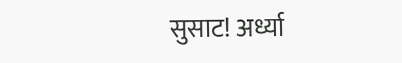सुसाट! अर्ध्या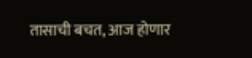तासाची बचत, आज होणार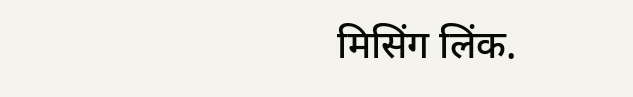मिसिंग लिंक.